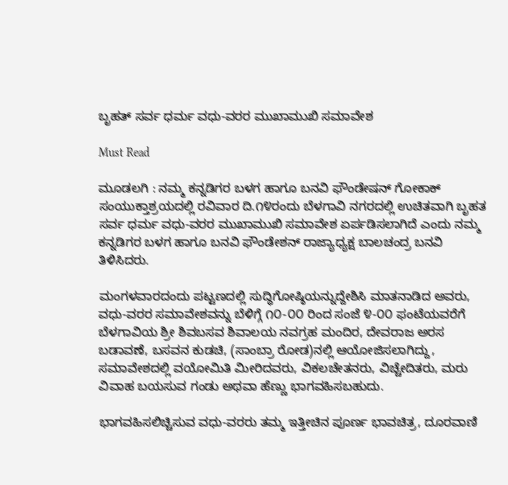ಬೃಹತ್ ಸರ್ವ ಧರ್ಮ ವಧು-ವರರ ಮುಖಾಮುಖಿ ಸಮಾವೇಶ

Must Read

ಮೂಡಲಗಿ : ನಮ್ಮ ಕನ್ನಡಿಗರ ಬಳಗ ಹಾಗೂ ಬನವಿ ಫೌಂಡೇಷನ್ ಗೋಕಾಕ್ ಸಂಯುಕ್ತಾಶ್ರಯದಲ್ಲಿ ರವಿವಾರ ದಿ.೧೪ರಂದು ಬೆಳಗಾವಿ ನಗರದಲ್ಲಿ ಉಚಿತವಾಗಿ ಬೃಹತ ಸರ್ವ ಧರ್ಮ ವಧು-ವರರ ಮುಖಾಮುಖಿ ಸಮಾವೇಶ ಏರ್ಪಡಿಸಲಾಗಿದೆ ಎಂದು ನಮ್ಮ ಕನ್ನಡಿಗರ ಬಳಗ ಹಾಗೂ ಬನವಿ ಫೌಂಡೇಶನ್ ರಾಜ್ಯಾಧ್ಯಕ್ಷ ಬಾಲಚಂದ್ರ ಬನವಿ ತಿಳಿಸಿದರು.

ಮಂಗಳವಾರದಂದು ಪಟ್ಟಣದಲ್ಲಿ ಸುದ್ಧಿಗೋಷ್ಠಿಯನ್ನುದ್ದೇಶಿಸಿ ಮಾತನಾಡಿದ ಅವರು, ವಧು-ವರರ ಸಮಾವೇಶವನ್ನು ಬೆಳಿಗ್ಗೆ ೧೦-೦೦ ರಿಂದ ಸಂಜೆ ೪-೦೦ ಫಂಟೆಯವರೆಗೆ ಬೆಳಗಾವಿಯ ಶ್ರೀ ಶಿವಬಸವ ಶಿವಾಲಯ ನವಗ್ರಹ ಮಂದಿರ, ದೇವರಾಜ ಅರಸ ಬಡಾವಣೆ, ಬಸವನ ಕುಡಚಿ, (ಸಾಂಬ್ರಾ ರೋಡ)ನಲ್ಲಿ ಆಯೋಜಿಸಲಾಗಿದ್ದು, ಸಮಾವೇಶದಲ್ಲಿ ವಯೋಮಿತಿ ಮೀರಿದವರು, ವಿಕಲಚೇತನರು, ವಿಚ್ಚೇದಿತರು, ಮರು ವಿವಾಹ ಬಯಸುವ ಗಂಡು ಅಥವಾ ಹೆಣ್ಣು ಭಾಗವಹಿಸಬಹುದು.

ಭಾಗವಹಿಸಲಿಚ್ಚಿಸುವ ವಧು-ವರರು ತಮ್ಮ ಇತ್ತೀಚಿನ ಪೂರ್ಣ ಭಾವಚಿತ್ರ, ದೂರವಾಣಿ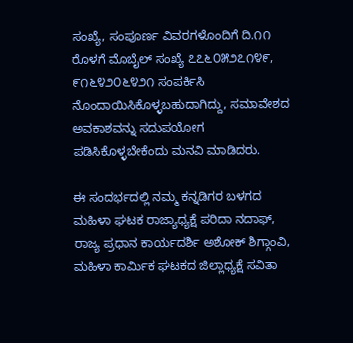ಸಂಖ್ಯೆ, ಸಂಪೂರ್ಣ ವಿವರಗಳೊಂದಿಗೆ ದಿ.೧೧ ರೊಳಗೆ ಮೊಬೈಲ್ ಸಂಖ್ಯೆ ೭೭೬೦೫೨೭೧೪೯, ೯೧೬೪೨೦೬೪೨೧ ಸಂಪರ್ಕಿಸಿ ನೊಂದಾಯಿಸಿಕೊಳ್ಳಬಹುದಾಗಿದ್ದು, ಸಮಾವೇಶದ ಅವಕಾಶವನ್ನು ಸದುಪಯೋಗ ಪಡಿಸಿಕೊಳ್ಳಬೇಕೆಂದು ಮನವಿ ಮಾಡಿದರು.

ಈ ಸಂದರ್ಭದಲ್ಲಿ ನಮ್ಮ ಕನ್ನಡಿಗರ ಬಳಗದ ಮಹಿಳಾ ಘಟಕ ರಾಜ್ಯಾಧ್ಯಕ್ಷೆ ಪರಿದಾ ನದಾಫ್, ರಾಜ್ಯ ಪ್ರಧಾನ ಕಾರ್ಯದರ್ಶಿ ಅಶೋಕ್ ಶಿಗ್ಗಾಂವಿ, ಮಹಿಳಾ ಕಾರ್ಮಿಕ ಘಟಕದ ಜಿಲ್ಲಾಧ್ಯಕ್ಷೆ ಸವಿತಾ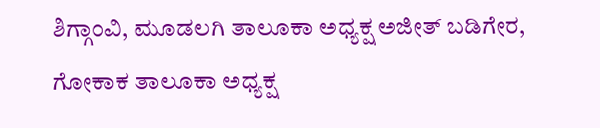ಶಿಗ್ಗಾಂವಿ, ಮೂಡಲಗಿ ತಾಲೂಕಾ ಅಧ್ಯಕ್ಷ ಅಜೀತ್ ಬಡಿಗೇರ, ಗೋಕಾಕ ತಾಲೂಕಾ ಅಧ್ಯಕ್ಷ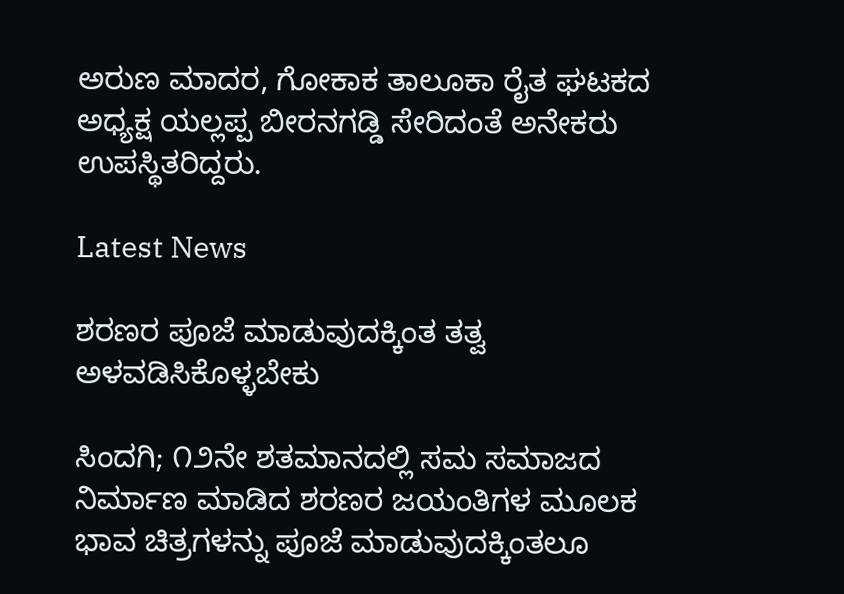ಅರುಣ ಮಾದರ, ಗೋಕಾಕ ತಾಲೂಕಾ ರೈತ ಘಟಕದ ಅಧ್ಯಕ್ಷ ಯಲ್ಲಪ್ಪ ಬೀರನಗಡ್ಡಿ ಸೇರಿದಂತೆ ಅನೇಕರು ಉಪಸ್ಥಿತರಿದ್ದರು.

Latest News

ಶರಣರ ಪೂಜೆ ಮಾಡುವುದಕ್ಕಿಂತ ತತ್ವ ಅಳವಡಿಸಿಕೊಳ್ಳಬೇಕು

ಸಿಂದಗಿ; ೧೨ನೇ ಶತಮಾನದಲ್ಲಿ ಸಮ ಸಮಾಜದ ನಿರ್ಮಾಣ ಮಾಡಿದ ಶರಣರ ಜಯಂತಿಗಳ ಮೂಲಕ ಭಾವ ಚಿತ್ರಗಳನ್ನು ಪೂಜೆ ಮಾಡುವುದಕ್ಕಿಂತಲೂ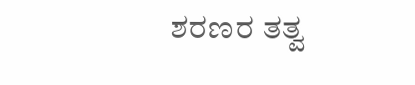ಶರಣರ ತತ್ವ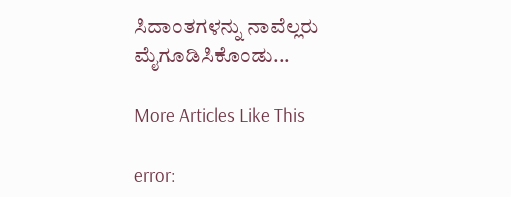ಸಿದಾಂತಗಳನ್ನು ನಾವೆಲ್ಲರು ಮೈಗೂಡಿಸಿಕೊಂಡು...

More Articles Like This

error: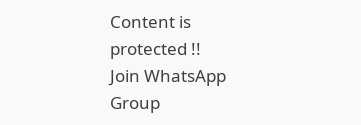Content is protected !!
Join WhatsApp Group